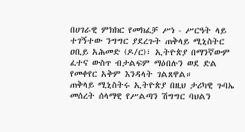በሀገራዊ ምክክር የመክፈቻ ሥነ - ሥርዓት ላይ ተገኝተው ንግግር ያደረጉት ጠቅላይ ሚኒስትር ዐቢይ አሕመድ (ዶ/ር)፣ ኢትዮጵያ በማንኛውም ፈተና ውስጥ ብታልፍም ማዕበሉን ወደ ድል የመቀየር አቅም እንዳላት ገልጸዋል።
ጠቅላይ ሚኒስትሩ ኢትዮጵያ በዚህ ታሪካዊ ጉባኤ መሰረት ሰላማዊ የሥልጣን ሽግግር ባህልን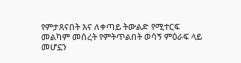የምታጸናበት እና ለቀጣይ ትውልድ የሚተርፍ መልካም መሰረት የምትጥልበት ወሳኝ ምዕራፍ ላይ መሆኗን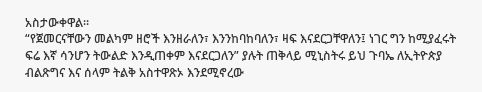አስታውቀዋል።
“የጀመርናቸውን መልካም ዘሮች እንዘራለን፣ እንንከባከባለን፣ ዛፍ እናደርጋቸዋለን፤ ነገር ግን ከሚያፈሩት ፍሬ እኛ ሳንሆን ትውልድ እንዲጠቀም እናደርጋለን” ያሉት ጠቅላይ ሚኒስትሩ ይህ ጉባኤ ለኢትዮጵያ ብልጽግና እና ሰላም ትልቅ አስተዋጽኦ እንደሚኖረው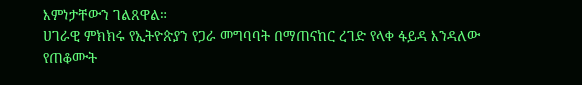እምነታቸውን ገልጸዋል።
ሀገራዊ ምክክሩ የኢትዮጵያን የጋራ መግባባት በማጠናከር ረገድ የላቀ ፋይዳ እንዳለው የጠቆሙት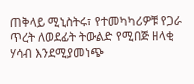ጠቅላይ ሚኒስትሩ፣ የተመካካሪዎቹ የጋራ ጥረት ለወደፊት ትውልድ የሚበጅ ዘላቂ ሃሳብ እንደሚያመነጭ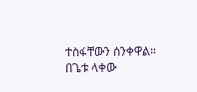ተስፋቸውን ሰንቀዋል።
በጌቱ ላቀው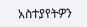አስተያየትዎን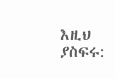እዚህ ያስፍሩ: